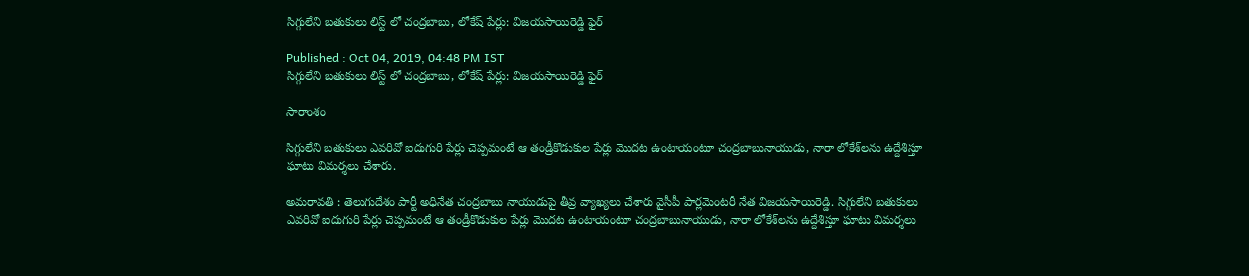సిగ్గులేని బతుకులు లిస్ట్ లో చంద్రబాబు, లోకేష్ పేర్లు: విజయసాయిరెడ్డి ఫైర్

Published : Oct 04, 2019, 04:48 PM IST
సిగ్గులేని బతుకులు లిస్ట్ లో చంద్రబాబు, లోకేష్ పేర్లు: విజయసాయిరెడ్డి ఫైర్

సారాంశం

సిగ్గులేని బతుకులు ఎవరివో ఐదుగురి పేర్లు చెప్పమంటే ఆ తండ్రీకొడుకుల పేర్లు మొదట ఉంటాయంటూ చంద్రబాబునాయుడు, నారా లోకేశ్‌లను ఉద్దేశిస్తూ ఘాటు విమర్శలు చేశారు.

అమరావతి : తెలుగుదేశం పార్టీ అధినేత చంద్రబాబు నాయుడుపై తీవ్ర వ్యాఖ్యలు చేశారు వైసీపీ పార్లమెంటరీ నేత విజయసాయిరెడ్డి. సిగ్గులేని బతుకులు ఎవరివో ఐదుగురి పేర్లు చెప్పమంటే ఆ తండ్రీకొడుకుల పేర్లు మొదట ఉంటాయంటూ చంద్రబాబునాయుడు, నారా లోకేశ్‌లను ఉద్దేశిస్తూ ఘాటు విమర్శలు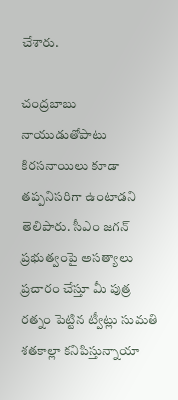చేశారు.

చంద్రబాబు నాయుడుతోపాటు కిరసనాయిలు కూడా తప్పనిసరిగా ఉంటాడని తెలిపారు. సీఎం జగన్‌ ప్రభుత్వంపై అసత్యాలు ప్రచారం చేస్తూ మీ పుత్ర రత్నం పెట్టిన ట్వీట్లు సుమతి శతకాల్లా కనిపిస్తున్నాయా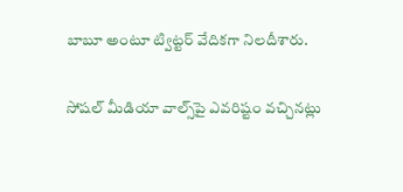బాబూ అంటూ ట్విట్టర్ వేదికగా నిలదీశారు.

సోషల్ మీడియా వాల్స్‌పై ఎవరిష్టం వచ్చినట్లు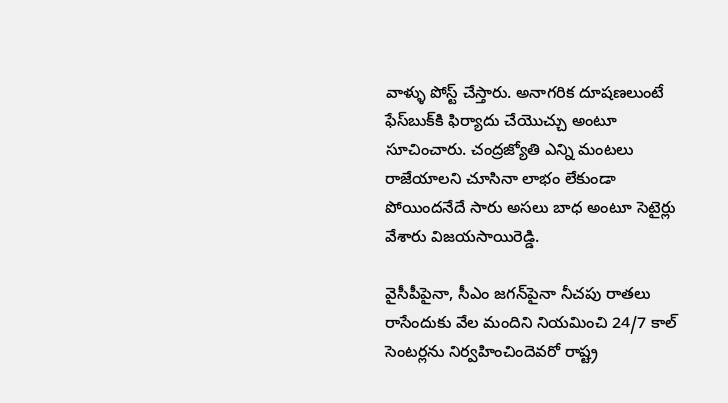వాళ్ళు పోస్ట్ చేస్తారు. అనాగరిక దూషణలుంటే ఫేస్‌బుక్‌కి ఫిర్యాదు చేయొచ్చు అంటూ సూచించారు. చంద్రజ్యోతి ఎన్ని మంటలు రాజేయాలని చూసినా లాభం లేకుండా పోయిందనేదే సారు అసలు బాధ అంటూ సెటైర్లు వేశారు విజయసాయిరెడ్డి.

వైసీపీపైనా, సీఎం జగన్‌పైనా నీచపు రాతలు రాసేందుకు వేల మందిని నియమించి 24/7 కాల్ సెంటర్లను నిర్వహించిందెవరో రాష్ట్ర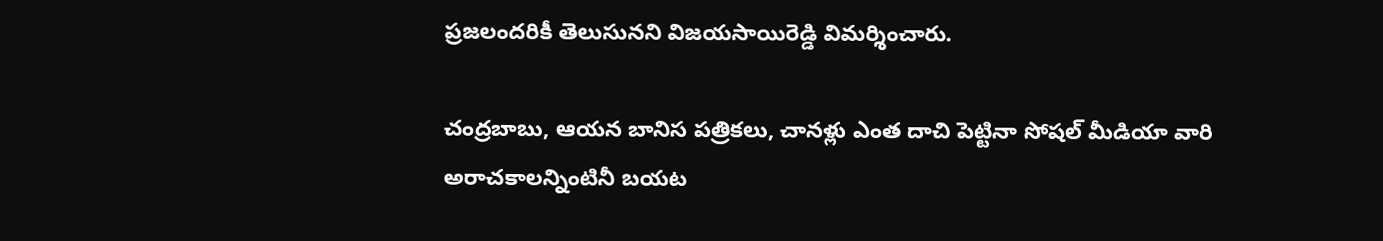ప్రజలందరికీ తెలుసునని విజయసాయిరెడ్డి విమర్శించారు.

చంద్రబాబు, ఆయన బానిస పత్రికలు, చానళ్లు ఎంత దాచి పెట్టినా సోషల్ మీడియా వారి అరాచకాలన్నింటినీ బయట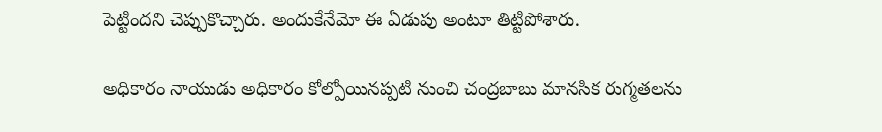పెట్టిందని చెప్పుకొచ్చారు. అందుకేనేమో ఈ ఏడుపు అంటూ తిట్టిపోశారు.

అధికారం నాయుడు అధికారం కోల్పోయినప్పటి నుంచి చంద్రబాబు మానసిక రుగ్మతలను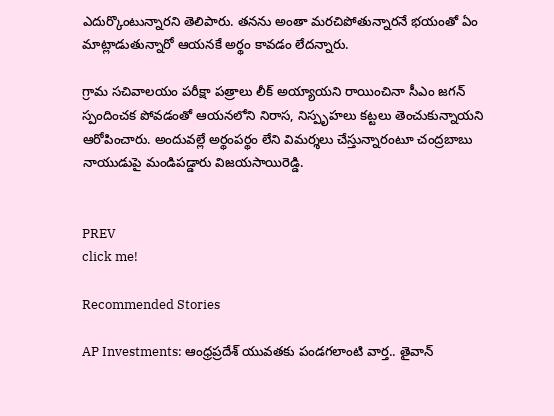ఎదుర్కొంటున్నారని తెలిపారు. తనను అంతా మరచిపోతున్నారనే భయంతో ఏం మాట్లాడుతున్నారో ఆయనకే అర్థం కావడం లేదన్నారు.

గ్రామ సచివాలయం పరీక్షా పత్రాలు లీక్ అయ్యాయని రాయించినా సీఎం జగన్‌ స్పందించక పోవడంతో ఆయనలోని నిరాస, నిస్పృహలు కట్టలు తెంచుకున్నాయని ఆరోపించారు. అందువల్లే అర్థంపర్థం లేని విమర్శలు చేస్తున్నారంటూ చంద్రబాబు నాయుడుపై మండిపడ్డారు విజయసాయిరెడ్డి.


PREV
click me!

Recommended Stories

AP Investments: ఆంధ్ర‌ప్ర‌దేశ్ యువ‌తకు పండ‌గ‌లాంటి వార్త‌.. తైవాన్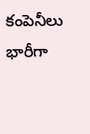కంపెనీలు భారీగా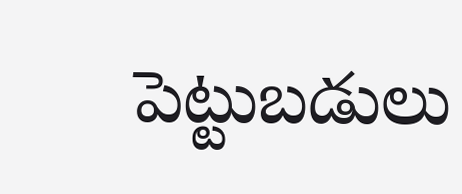పెట్టుబ‌డులు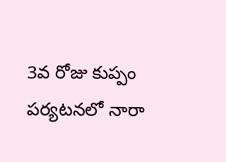3వ రోజు కుప్పం పర్యటనలో నారా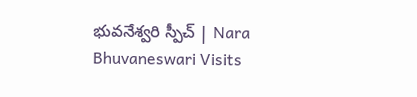భువనేశ్వరి స్పీచ్ | Nara Bhuvaneswari Visits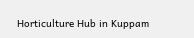Horticulture Hub in Kuppam